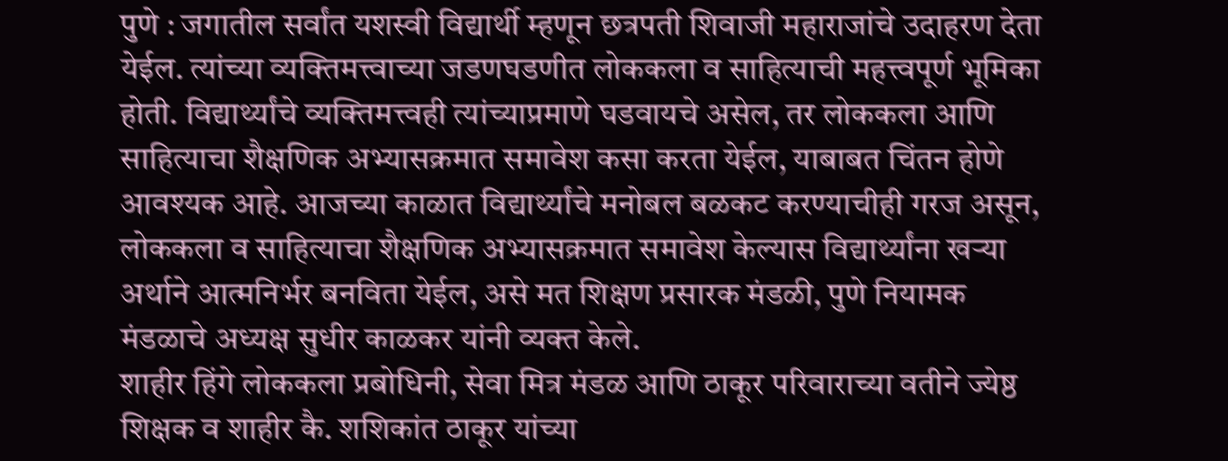पुणे : जगातील सर्वांत यशस्वी विद्यार्थी म्हणून छत्रपती शिवाजी महाराजांचे उदाहरण देता येईल. त्यांच्या व्यक्तिमत्त्वाच्या जडणघडणीत लोककला व साहित्याची महत्त्वपूर्ण भूमिका होती. विद्यार्थ्यांचे व्यक्तिमत्त्वही त्यांच्याप्रमाणे घडवायचे असेल, तर लोककला आणि साहित्याचा शैक्षणिक अभ्यासक्रमात समावेश कसा करता येईल, याबाबत चिंतन होणे आवश्यक आहे. आजच्या काळात विद्यार्थ्यांचे मनोबल बळकट करण्याचीही गरज असून, लोककला व साहित्याचा शैक्षणिक अभ्यासक्रमात समावेश केल्यास विद्यार्थ्यांना खऱ्या अर्थाने आत्मनिर्भर बनविता येईल, असे मत शिक्षण प्रसारक मंडळी, पुणे नियामक मंडळाचे अध्यक्ष सुधीर काळकर यांनी व्यक्त केले.
शाहीर हिंगे लोककला प्रबोधिनी, सेवा मित्र मंडळ आणि ठाकूर परिवाराच्या वतीने ज्येष्ठ शिक्षक व शाहीर कै. शशिकांत ठाकूर यांच्या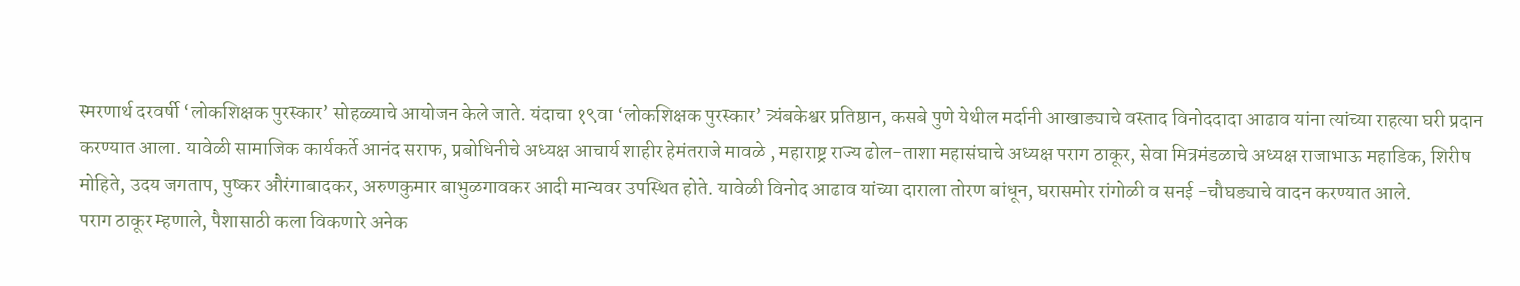स्मरणार्थ दरवर्षी ‘लोकशिक्षक पुरस्कार’ सोहळ्याचे आयोजन केले जाते. यंदाचा १९वा ‘लोकशिक्षक पुरस्कार’ त्र्यंबकेश्वर प्रतिष्ठान, कसबे पुणे येथील मर्दानी आखाड्याचे वस्ताद विनोददादा आढाव यांना त्यांच्या राहत्या घरी प्रदान करण्यात आला. यावेळी सामाजिक कार्यकर्ते आनंद सराफ, प्रबोधिनीचे अध्यक्ष आचार्य शाहीर हेमंतराजे मावळे , महाराष्ट्र राज्य ढोल-ताशा महासंघाचे अध्यक्ष पराग ठाकूर, सेवा मित्रमंडळाचे अध्यक्ष राजाभाऊ महाडिक, शिरीष मोहिते, उदय जगताप, पुष्कर औरंगाबादकर, अरुणकुमार बाभुळगावकर आदी मान्यवर उपस्थित होते. यावेळी विनोद आढाव यांच्या दाराला तोरण बांधून, घरासमोर रांगोळी व सनई -चौघड्याचे वादन करण्यात आले.
पराग ठाकूर म्हणाले, पैशासाठी कला विकणारे अनेक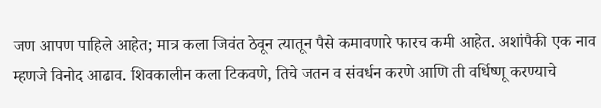जण आपण पाहिले आहेत; मात्र कला जिवंत ठेवून त्यातून पैसे कमावणारे फारच कमी आहेत. अशांपैकी एक नाव म्हणजे विनोद आढाव. शिवकालीन कला टिकवणे, तिचे जतन व संवर्धन करणे आणि ती वर्धिष्णू करण्याचे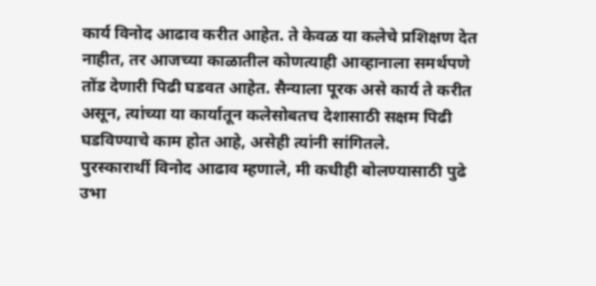कार्य विनोद आढाव करीत आहेत. ते केवळ या कलेचे प्रशिक्षण देत नाहीत, तर आजच्या काळातील कोणत्याही आव्हानाला समर्थपणे तोंड देणारी पिढी घडवत आहेत. सैन्याला पूरक असे कार्य ते करीत असून, त्यांच्या या कार्यातून कलेसोबतच देशासाठी सक्षम पिढी घडविण्याचे काम होत आहे, असेही त्यांनी सांगितले.
पुरस्कारार्थी विनोद आढाव म्हणाले, मी कधीही बोलण्यासाठी पुढे उभा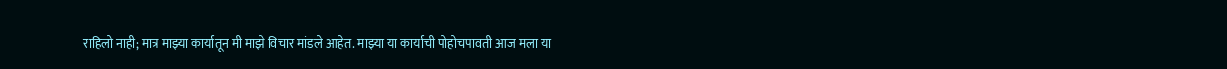राहिलो नाही; मात्र माझ्या कार्यातून मी माझे विचार मांडले आहेत. माझ्या या कार्याची पोहोचपावती आज मला या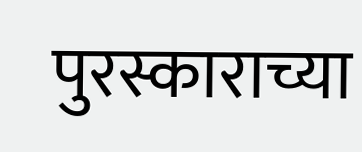पुरस्काराच्या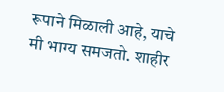रूपाने मिळाली आहे, याचे मी भाग्य समजतो. शाहीर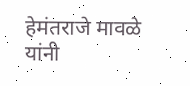हेमंतराजे मावळे यांनी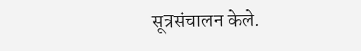सूत्रसंचालन केले.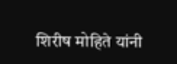शिरीष मोहिते यांनी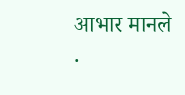आभार मानले
.